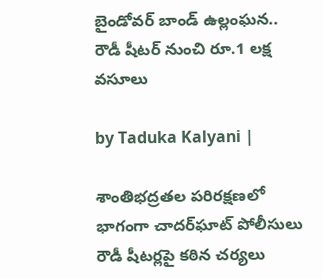బైండోవర్ బాండ్ ఉల్లంఘన.. రౌడీ షీటర్ నుంచి రూ.1 లక్ష వసూలు

by Taduka Kalyani |

శాంతిభద్రతల పరిరక్షణలో భాగంగా చాదర్‌ఘాట్ పోలీసులు రౌడీ షీటర్లపై కఠిన చర్యలు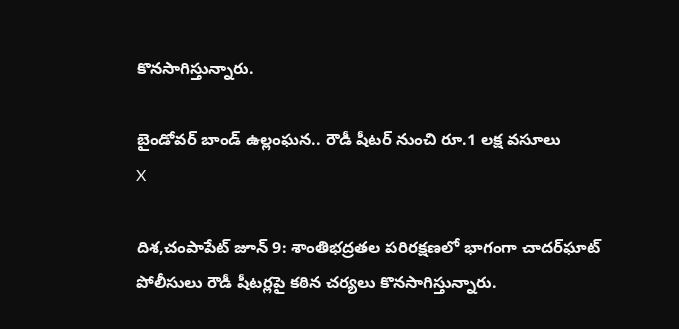కొనసాగిస్తున్నారు.

బైండోవర్ బాండ్ ఉల్లంఘన.. రౌడీ షీటర్ నుంచి రూ.1 లక్ష వసూలు
X

దిశ,చంపాపేట్ జూన్ 9: శాంతిభద్రతల పరిరక్షణలో భాగంగా చాదర్‌ఘాట్ పోలీసులు రౌడీ షీటర్లపై కఠిన చర్యలు కొనసాగిస్తున్నారు.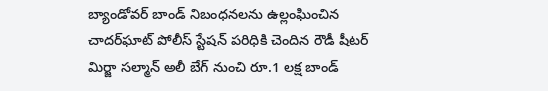బ్యాండోవర్ బాండ్ నిబంధనలను ఉల్లంఘించిన చాదర్‌ఘాట్ పోలీస్ స్టేషన్ పరిధికి చెందిన రౌడీ షీటర్ మిర్జా సల్మాన్ అలీ బేగ్ నుంచి రూ.1 లక్ష బాండ్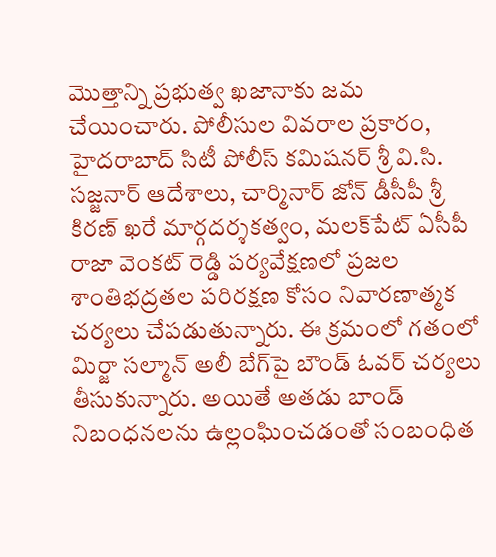మొత్తాన్ని ప్రభుత్వ ఖజానాకు జమ చేయించారు. పోలీసుల వివరాల ప్రకారం, హైదరాబాద్ సిటీ పోలీస్ కమిషనర్ శ్రీ వి.సి. సజ్జనార్ ఆదేశాలు, చార్మినార్ జోన్ డీసీపీ శ్రీ కిరణ్ ఖరే మార్గదర్శకత్వం, మలక్‌పేట్ ఏసీపీ రాజా వెంకట్ రెడ్డి పర్యవేక్షణలో ప్రజల శాంతిభద్రతల పరిరక్షణ కోసం నివారణాత్మక చర్యలు చేపడుతున్నారు. ఈ క్రమంలో గతంలో మిర్జా సల్మాన్ అలీ బేగ్‌పై బౌండ్ ఓవర్ చర్యలు తీసుకున్నారు. అయితే అతడు బాండ్ నిబంధనలను ఉల్లంఘించడంతో సంబంధిత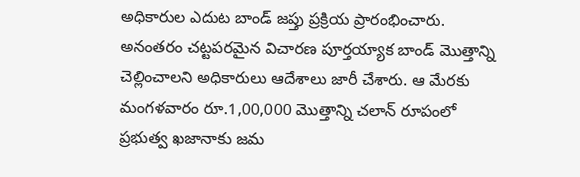అధికారుల ఎదుట బాండ్ జప్తు ప్రక్రియ ప్రారంభించారు. అనంతరం చట్టపరమైన విచారణ పూర్తయ్యాక బాండ్ మొత్తాన్ని చెల్లించాలని అధికారులు ఆదేశాలు జారీ చేశారు. ఆ మేరకు మంగళవారం రూ.1,00,000 మొత్తాన్ని చలాన్ రూపంలో ప్రభుత్వ ఖజానాకు జమ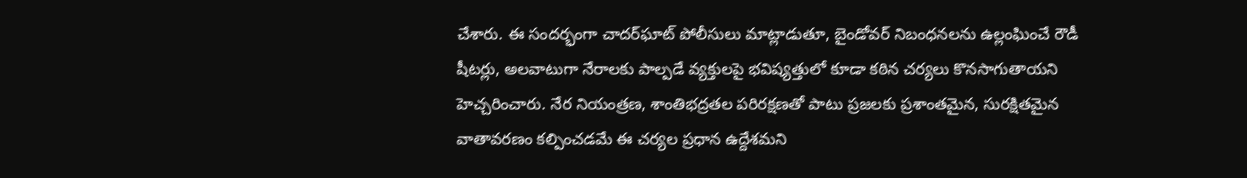చేశారు. ఈ సందర్భంగా చాదర్‌ఘాట్ పోలీసులు మాట్లాడుతూ, బైండోవర్ నిబంధనలను ఉల్లంఘించే రౌడీ షీటర్లు, అలవాటుగా నేరాలకు పాల్పడే వ్యక్తులపై భవిష్యత్తులో కూడా కఠిన చర్యలు కొనసాగుతాయని హెచ్చరించారు. నేర నియంత్రణ, శాంతిభద్రతల పరిరక్షణతో పాటు ప్రజలకు ప్రశాంతమైన, సురక్షితమైన వాతావరణం కల్పించడమే ఈ చర్యల ప్రధాన ఉద్దేశమని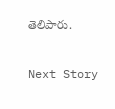తెలిపారు.

Next Story